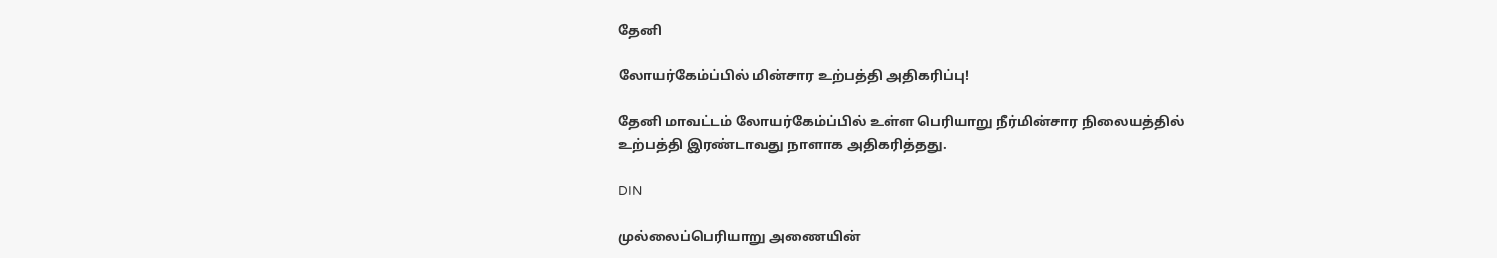தேனி

லோயர்கேம்ப்பில் மின்சார உற்பத்தி அதிகரிப்பு!

தேனி மாவட்டம் லோயர்கேம்ப்பில் உள்ள பெரியாறு நீர்மின்சார நிலையத்தில் உற்பத்தி இரண்டாவது நாளாக அதிகரித்தது.

DIN

முல்லைப்பெரியாறு அணையின்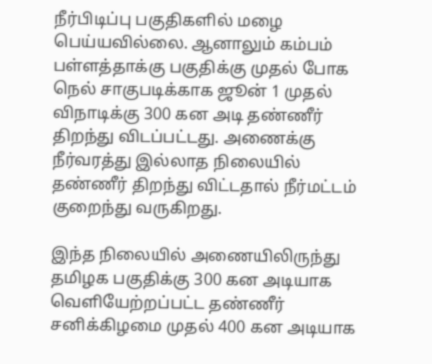நீர்பிடிப்பு பகுதிகளில் மழை பெய்யவில்லை. ஆனாலும் கம்பம் பள்ளத்தாக்கு பகுதிக்கு முதல் போக நெல் சாகுபடிக்காக ஜூன் 1 முதல் விநாடிக்கு 300 கன அடி தண்ணீர் திறந்து விடப்பட்டது. அணைக்கு நீர்வரத்து இல்லாத நிலையில் தண்ணீர் திறந்து விட்டதால் நீர்மட்டம் குறைந்து வருகிறது.

இந்த நிலையில் அணையிலிருந்து தமிழக பகுதிக்கு 300 கன அடியாக வெளியேற்றப்பட்ட தண்ணீர் சனிக்கிழமை முதல் 400 கன அடியாக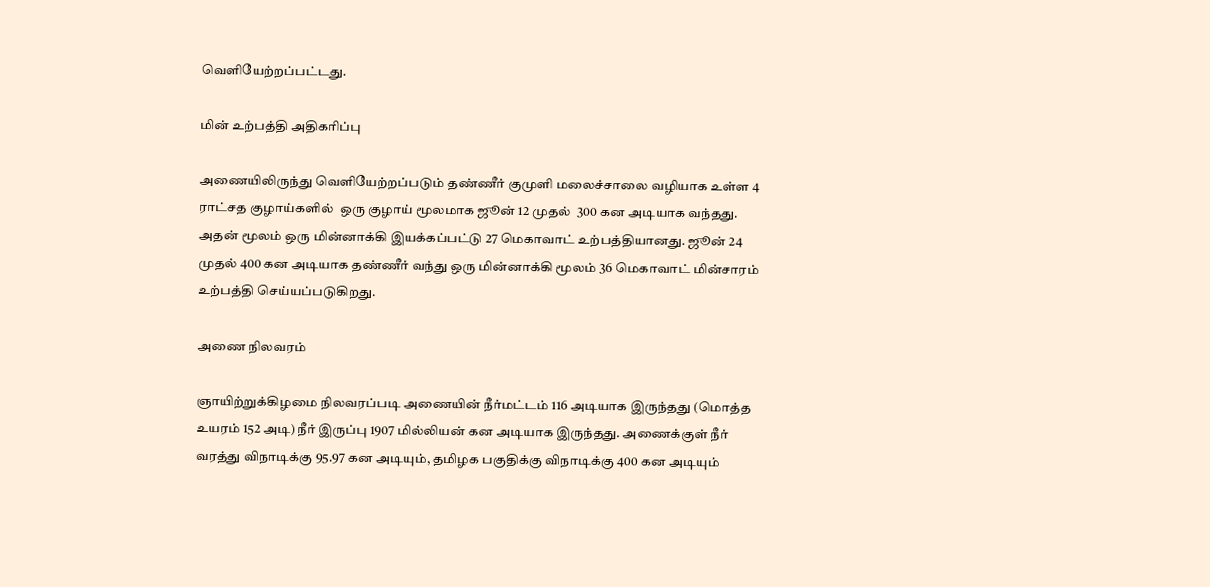வெளியேற்றப்பட்டது.

மின் உற்பத்தி அதிகரிப்பு

அணையிலிருந்து வெளியேற்றப்படும் தண்ணீர் குமுளி மலைச்சாலை வழியாக உள்ள 4 ராட்சத குழாய்களில்  ஒரு குழாய் மூலமாக ஜூன் 12 முதல்  300 கன அடியாக வந்தது. அதன் மூலம் ஒரு மின்னாக்கி இயக்கப்பட்டு 27 மெகாவாட் உற்பத்தியானது. ஜூன் 24 முதல் 400 கன அடியாக தண்ணீர் வந்து ஒரு மின்னாக்கி மூலம் 36 மெகாவாட் மின்சாரம் உற்பத்தி செய்யப்படுகிறது.

அணை நிலவரம்

ஞாயிற்றுக்கிழமை நிலவரப்படி அணையின் நீர்மட்டம் 116 அடியாக இருந்தது (மொத்த உயரம் 152 அடி) நீர் இருப்பு 1907 மில்லியன் கன அடியாக இருந்தது. அணைக்குள் நீர் வரத்து விநாடிக்கு 95.97 கன அடியும், தமிழக பகுதிக்கு விநாடிக்கு 400 கன அடியும்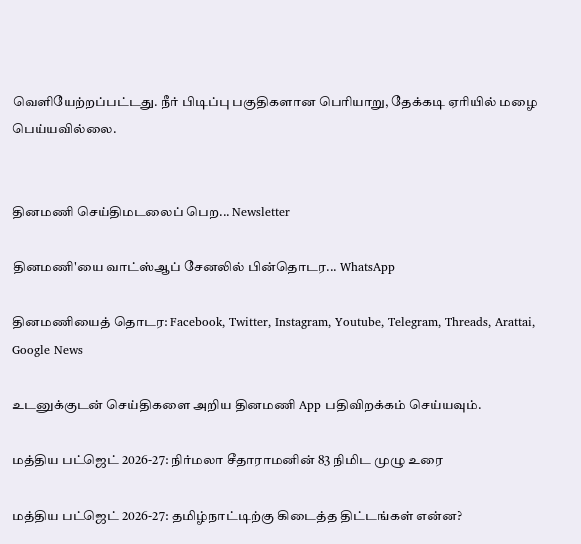வெளியேற்றப்பட்டது. நீர் பிடிப்பு பகுதிகளான பெரியாறு, தேக்கடி ஏரியில் மழை பெய்யவில்லை.


தினமணி செய்திமடலைப் பெற... Newsletter

தினமணி'யை வாட்ஸ்ஆப் சேனலில் பின்தொடர... WhatsApp

தினமணியைத் தொடர: Facebook, Twitter, Instagram, Youtube, Telegram, Threads, Arattai, Google News

உடனுக்குடன் செய்திகளை அறிய தினமணி App பதிவிறக்கம் செய்யவும்.

மத்திய பட்ஜெட் 2026-27: நிர்மலா சீதாராமனின் 83 நிமிட முழு உரை

மத்திய பட்ஜெட் 2026-27: தமிழ்நாட்டிற்கு கிடைத்த திட்டங்கள் என்ன?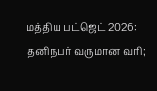மத்திய பட்ஜெட் 2026: தனிநபர் வருமான வரி;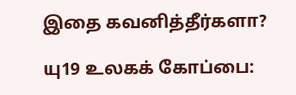இதை கவனித்தீர்களா?

யு19 உலகக் கோப்பை: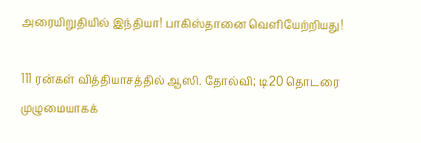அரையிறுதியில் இந்தியா! பாகிஸ்தானை வெளியேற்றியது!

111 ரன்கள் வித்தியாசத்தில் ஆஸி. தோல்வி; டி20 தொடரை முழுமையாகக்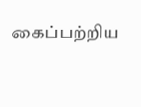கைப்பற்றிய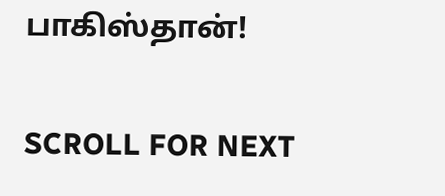பாகிஸ்தான்!

SCROLL FOR NEXT